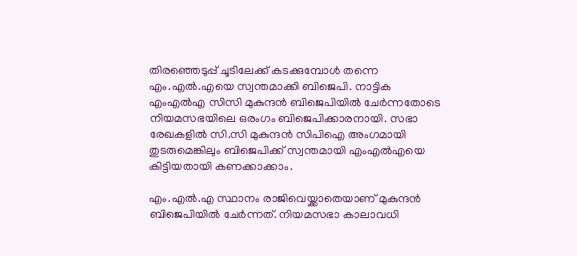തിരഞ്ഞെടുപ്പ് ചൂടിലേക്ക് കടക്കുമ്പോള്‍ തന്നെ എം.എല്‍.എയെ സ്വന്തമാക്കി ബിജെപി. നാട്ടിക എംഎല്‍എ സിസി മുകുന്ദന്‍ ബിജെപിയില്‍ ചേര്‍ന്നതോടെ നിയമസഭയിലെ ഒരംഗം ബിജെപിക്കാരനായി. സഭാ രേഖകളില്‍ സി.സി മുകുന്ദന്‍ സിപിഐ അംഗമായി തുടരുമെങ്കിലും ബിജെപിക്ക് സ്വന്തമായി എംഎല്‍എയെ കിട്ടിയതായി കണക്കാക്കാം.

എം.എല്‍.എ സ്ഥാനം രാജിവെയ്ക്കാതെയാണ് മുകുന്ദന്‍ ബിജെപിയില്‍ ചേര്‍ന്നത്. നിയമസഭാ കാലാവധി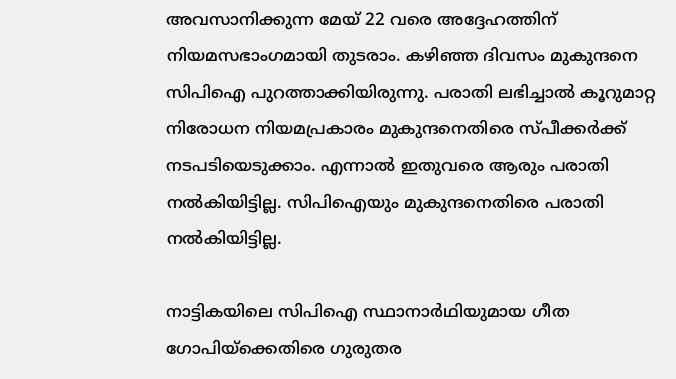അവസാനിക്കുന്ന മേയ് 22 വരെ അദ്ദേഹത്തിന് നിയമസഭാംഗമായി തുടരാം. കഴിഞ്ഞ ദിവസം മുകുന്ദനെ സിപിഐ പുറത്താക്കിയിരുന്നു. പരാതി ലഭിച്ചാല്‍ കൂറുമാറ്റ നിരോധന നിയമപ്രകാരം മുകുന്ദനെതിരെ സ്പീക്കര്‍ക്ക് നടപടിയെടുക്കാം. എന്നാല്‍ ഇതുവരെ ആരും പരാതി നല്‍കിയിട്ടില്ല. സിപിഐയും മുകുന്ദനെതിരെ പരാതി നല്‍കിയിട്ടില്ല.

നാട്ടികയിലെ സിപിഐ സ്ഥാനാര്‍ഥിയുമായ ഗീത ഗോപിയ്ക്കെതിരെ ഗുരുതര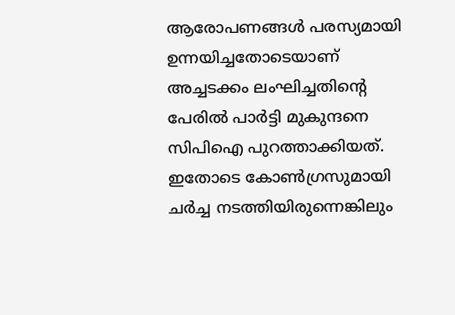ആരോപണങ്ങള്‍ പരസ്യമായി ഉന്നയിച്ചതോടെയാണ് അച്ചടക്കം ലംഘിച്ചതിന്‍റെ പേരില്‍ പാര്‍ട്ടി മുകുന്ദനെ സിപിഐ പുറത്താക്കിയത്. ഇതോടെ കോണ്‍ഗ്രസുമായി ചര്‍ച്ച നടത്തിയിരുന്നെങ്കിലും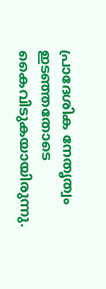പ്രാദേശിക നേതൃത്വം ഇടഞ്ഞതോടെ കൈവിടുകയായിരുന്നു.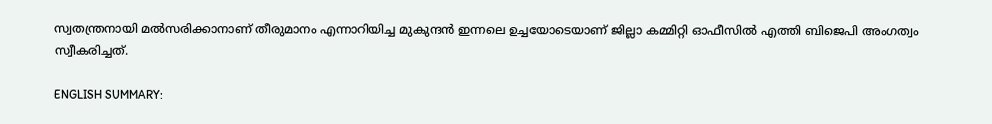സ്വതന്ത്രനായി മല്‍സരിക്കാനാണ് തീരുമാനം എന്നാറിയിച്ച മുകുന്ദന്‍ ഇന്നലെ ഉച്ചയോടെയാണ് ജില്ലാ കമ്മിറ്റി ഓഫീസില്‍ എത്തി ബിജെപി അംഗത്വം സ്വീകരിച്ചത്.

ENGLISH SUMMARY: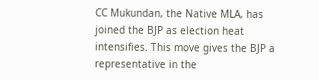CC Mukundan, the Native MLA, has joined the BJP as election heat intensifies. This move gives the BJP a representative in the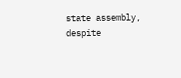state assembly, despite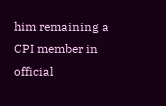him remaining a CPI member in official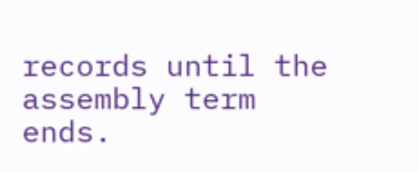records until the assembly term ends.